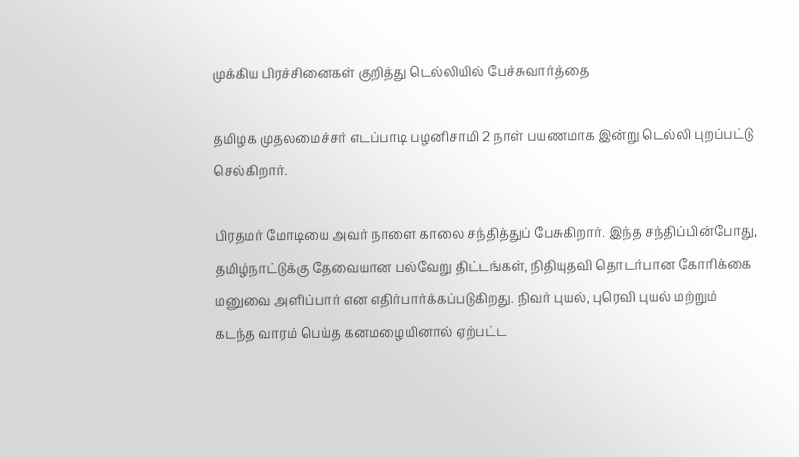முக்கிய பிரச்சினைகள் குறித்து டெல்லியில் பேச்சுவார்த்தை

தமிழக முதலமைச்சர் எடப்பாடி பழனிசாமி 2 நாள் பயணமாக இன்று டெல்லி புறப்பட்டு செல்கிறார்.

பிரதமர் மோடியை அவர் நாளை காலை சந்தித்துப் பேசுகிறார். இந்த சந்திப்பின்போது, தமிழ்நாட்டுக்கு தேவையான பல்வேறு திட்டங்கள், நிதியுதவி தொடர்பான கோரிக்கை மனுவை அளிப்பார் என எதிர்பார்க்கப்படுகிறது. நிவர் புயல், புரெவி புயல் மற்றும் கடந்த வாரம் பெய்த கனமழையினால் ஏற்பட்ட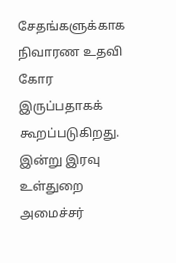சேதங்களுக்காக நிவாரண உதவி கோர இருப்பதாகக் கூறப்படுகிறது. இன்று இரவு உள்துறை அமைச்சர்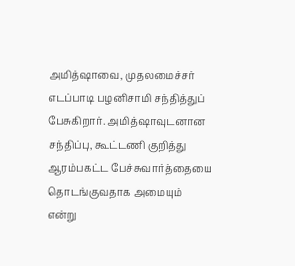அமித்ஷாவை, முதலமைச்சர் எடப்பாடி பழனிசாமி சந்தித்துப் பேசுகிறார். அமித்ஷாவுடனான சந்திப்பு, கூட்டணி குறித்து ஆரம்பகட்ட பேச்சுவார்த்தையை தொடங்குவதாக அமையும் என்று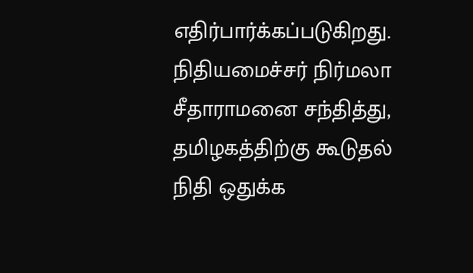எதிர்பார்க்கப்படுகிறது. நிதியமைச்சர் நிர்மலா சீதாராமனை சந்தித்து, தமிழகத்திற்கு கூடுதல் நிதி ஒதுக்க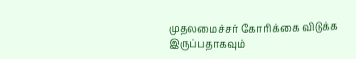முதலமைச்சர் கோரிக்கை விடுக்க இருப்பதாகவும்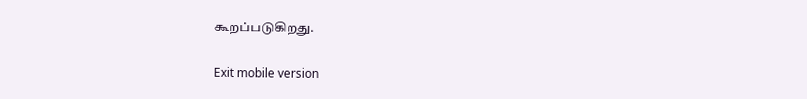கூறப்படுகிறது.

Exit mobile version